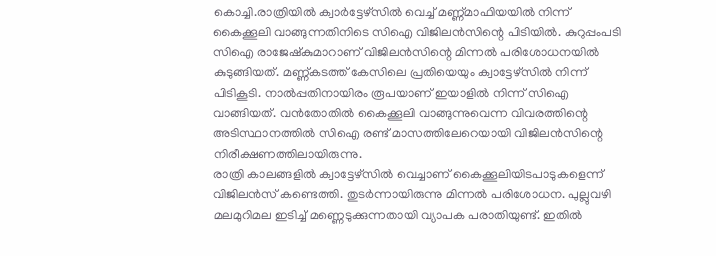കൊച്ചി.രാത്രിയിൽ ക്വാർട്ടേഴ്സിൽ വെച്ച് മണ്ണ്മാഫിയയിൽ നിന്ന് കൈക്കൂലി വാങ്ങുന്നതിനിടെ സിഐ വിജിലൻസിന്റെ പിടിയിൽ. കുറുപ്പംപടി സിഐ രാജേഷ്കുമാറാണ് വിജിലൻസിന്റെ മിന്നൽ പരിശോധനയിൽ കുടുങ്ങിയത്. മണ്ണ്കടത്ത് കേസിലെ പ്രതിയെയും ക്വാട്ടേഴ്സിൽ നിന്ന് പിടികൂടി. നാൽപ്പതിനായിരം രൂപയാണ് ഇയാളിൽ നിന്ന് സിഐ വാങ്ങിയത്. വൻതോതിൽ കൈക്കൂലി വാങ്ങുന്നുവെന്ന വിവരത്തിന്റെ അടിസ്ഥാനത്തിൽ സിഐ രണ്ട് മാസത്തിലേറെയായി വിജിലൻസിന്റെ നിരീക്ഷണത്തിലായിരുന്നു.
രാത്രി കാലങ്ങളിൽ ക്വാട്ടേഴ്സിൽ വെച്ചാണ് കൈക്കൂലിയിടപാടുകളെന്ന് വിജിലൻസ് കണ്ടെത്തി. തുടർന്നായിരുന്നു മിന്നൽ പരിശോധന. പുല്ലുവഴി മലമുറിമല ഇടിച്ച് മണ്ണെടുക്കുന്നതായി വ്യാപക പരാതിയുണ്ട്. ഇതിൽ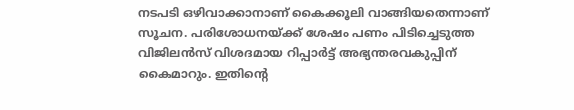നടപടി ഒഴിവാക്കാനാണ് കൈക്കൂലി വാങ്ങിയതെന്നാണ് സൂചന. പരിശോധനയ്ക്ക് ശേഷം പണം പിടിച്ചെടുത്ത വിജിലൻസ് വിശദമായ റിപ്പാർട്ട് അഭ്യന്തരവകുപ്പിന് കൈമാറും. ഇതിന്റെ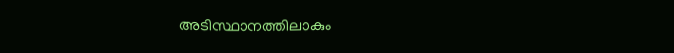അടിസ്ഥാനത്തിലാകും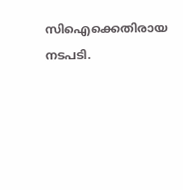സിഐക്കെതിരായ നടപടി.